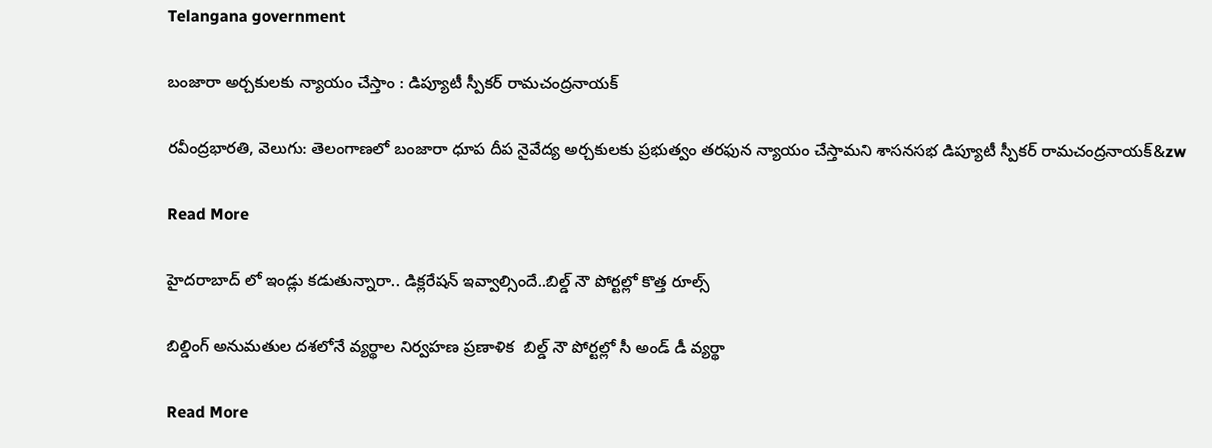Telangana government

బంజారా అర్చకులకు న్యాయం చేస్తాం : డిప్యూటీ స్పీకర్ రామచంద్రనాయక్

రవీంద్రభారతి, వెలుగు: తెలంగాణలో బంజారా ధూప దీప నైవేద్య అర్చకులకు ప్రభుత్వం తరఫున న్యాయం చేస్తామని శాసనసభ డిప్యూటీ స్పీకర్‌‌ రామచంద్రనాయక్&zw

Read More

హైదరాబాద్ లో ఇండ్లు కడుతున్నారా.. డిక్లరేషన్ ఇవ్వాల్సిందే..బిల్డ్‌‌‌‌ నౌ పోర్టల్లో కొత్త రూల్స్

బిల్డింగ్ అనుమతుల దశలోనే వ్యర్థాల నిర్వహణ ప్రణాళిక  బిల్డ్‌‌‌‌ నౌ పోర్టల్లో సీ అండ్‌‌‌‌ డీ వ్యర్థా

Read More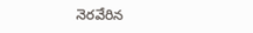నెరవేరిన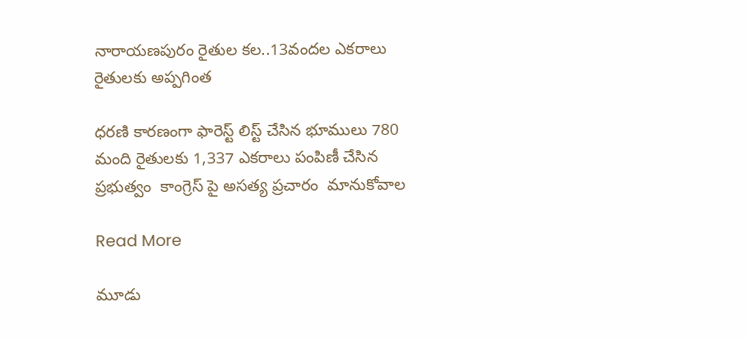నారాయణపురం రైతుల కల..13వందల ఎకరాలు రైతులకు అప్పగింత

ధరణి కారణంగా ఫారెస్ట్ లిస్ట్ చేసిన భూములు 780 మంది రైతులకు 1,337 ఎకరాలు పంపిణీ చేసిన ప్రభుత్వం  కాంగ్రెస్ పై అసత్య ప్రచారం  మానుకోవాల

Read More

మూడు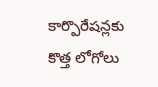కార్పొరేషన్లకు కొత్త లోగోలు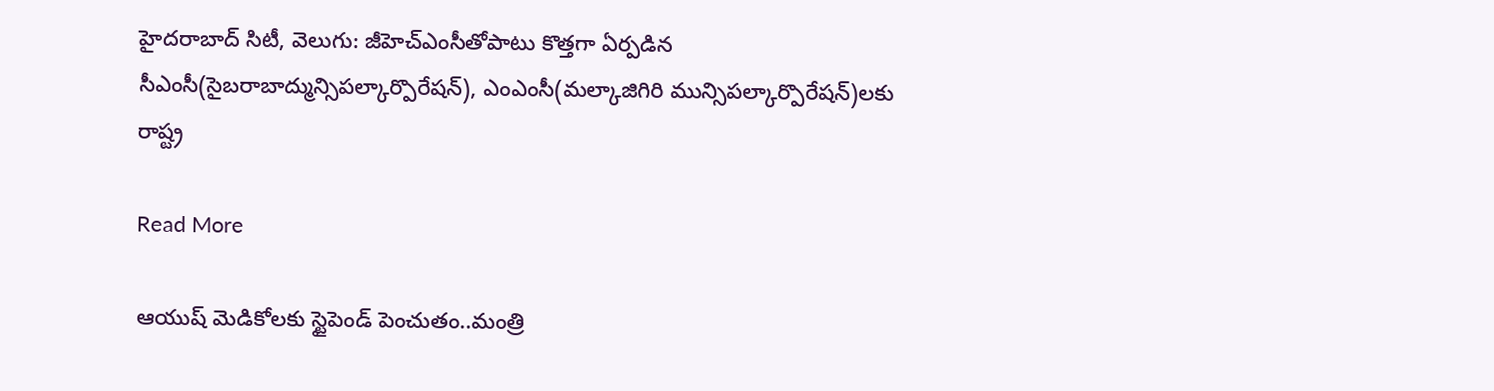హైదరాబాద్ సిటీ, వెలుగు: జీహెచ్ఎంసీతోపాటు కొత్తగా ఏర్పడిన సీఎంసీ(సైబరాబాద్మున్సిపల్కార్పొరేషన్), ఎంఎంసీ(మల్కాజిగిరి మున్సిపల్కార్పొరేషన్)లకు రాష్ట్ర

Read More

ఆయుష్ మెడికోలకు స్టైపెండ్ పెంచుతం..మంత్రి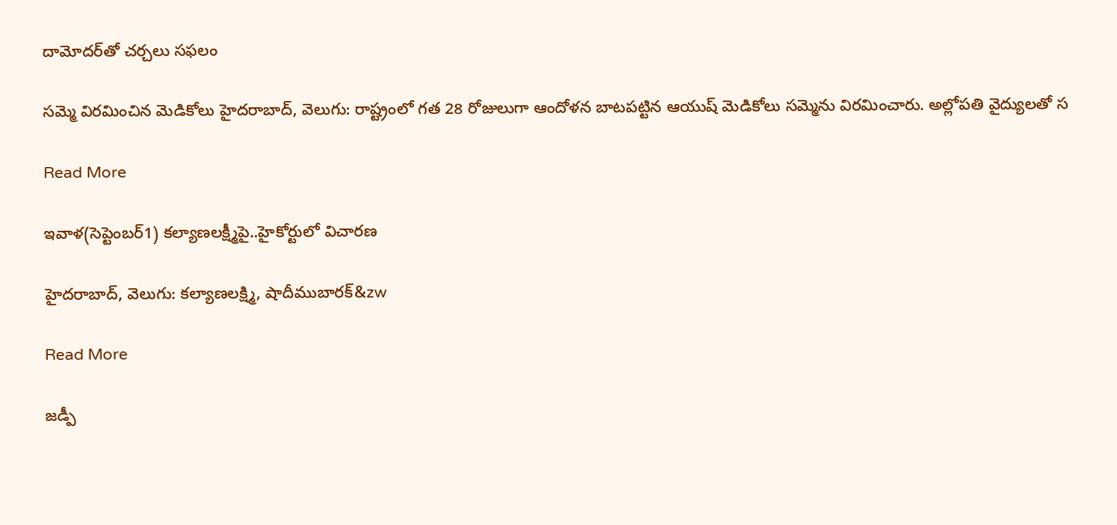దామోదర్‌‌‌‌‌‌‌‌‌‌‌‌‌‌‌‌‌‌‌‌‌‌‌‌‌‌‌‌‌‌‌‌తో చర్చలు సఫలం

సమ్మె విరమించిన మెడికోలు హైదరాబాద్, వెలుగు: రాష్ట్రంలో గత 28 రోజులుగా ఆందోళన బాటపట్టిన ఆయుష్ మెడికోలు సమ్మెను విరమించారు. అల్లోపతి వైద్యులతో స

Read More

ఇవాళ(సెప్టెంబర్1) కల్యాణలక్ష్మీపై..హైకోర్టులో విచారణ

హైదరాబాద్‌‌‌‌‌‌‌‌‌‌‌‌‌‌‌‌, వెలుగు: కల్యాణలక్ష్మి, షాదీముబారక్‌&zw

Read More

జడ్పీ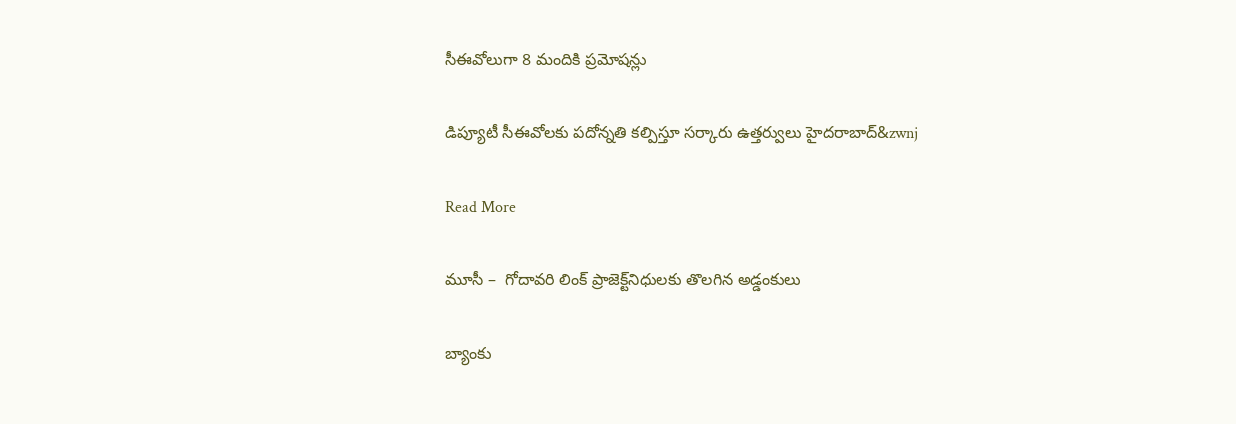సీఈవోలుగా 8 మందికి ప్రమోషన్లు

డిప్యూటీ సీఈవోలకు పదోన్నతి కల్పిస్తూ సర్కారు ఉత్తర్వులు హైదరాబాద్‌‌‌‌‌‌‌‌‌‌‌‌&zwnj

Read More

మూసీ –  గోదావరి లింక్ ప్రాజెక్ట్‌‌‌‌‌‌‌‌‌‌‌‌‌‌‌‌నిధులకు తొలగిన అడ్డంకులు

బ్యాంకు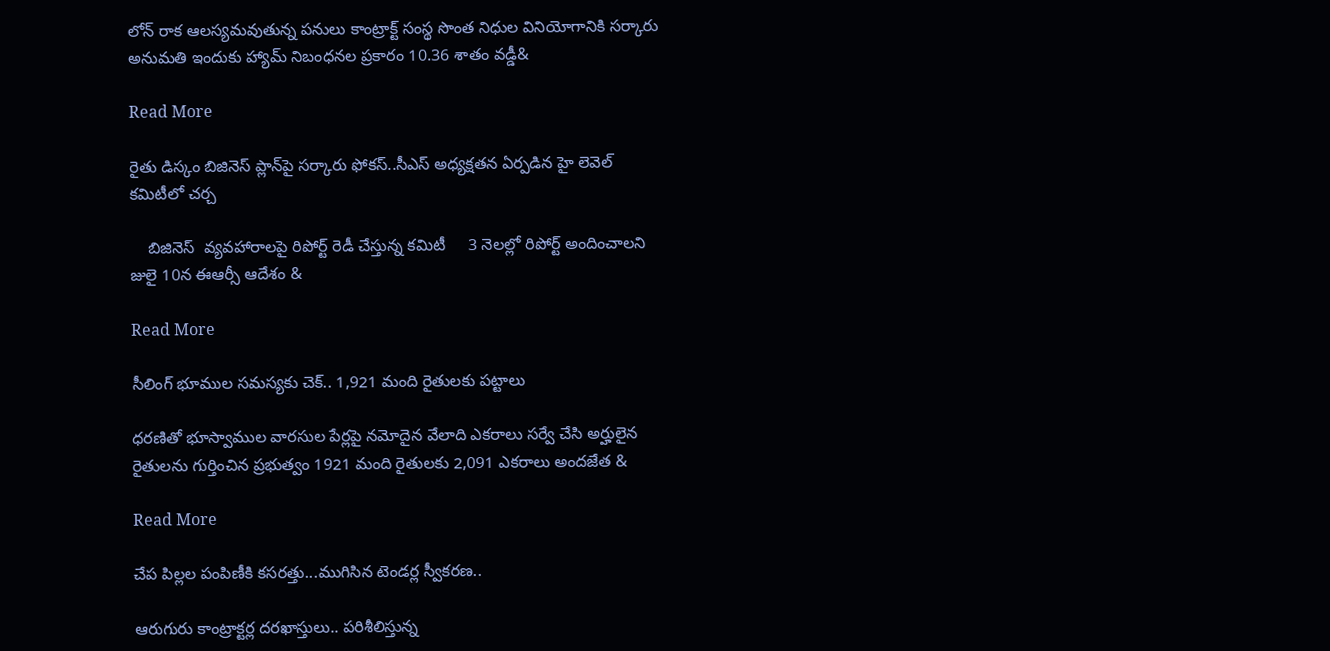లోన్ రాక ఆలస్యమవుతున్న పనులు కాంట్రాక్ట్ సంస్థ సొంత నిధుల వినియోగానికి సర్కారు అనుమతి ఇందుకు హ్యామ్ నిబంధనల ప్రకారం 10.36 శాతం వడ్డీ&

Read More

రైతు డిస్కం బిజినెస్ ప్లాన్‌‌‌‌పై సర్కారు ఫోకస్..సీఎస్ అధ్యక్షతన ఏర్పడిన హై లెవెల్ కమిటీలో చర్చ

    బిజినెస్  వ్యవహారాలపై రిపోర్ట్ రెడీ చేస్తున్న కమిటీ     3 నెలల్లో రిపోర్ట్ అందించాలని జులై 10న ఈఆర్సీ ఆదేశం &

Read More

సీలింగ్ భూముల సమస్యకు చెక్‌.. 1,921 మంది రైతులకు పట్టాలు

ధరణితో భూస్వాముల వారసుల పేర్లపై నమోదైన వేలాది ఎకరాలు సర్వే చేసి అర్హులైన రైతులను గుర్తించిన ప్రభుత్వం 1921 మంది రైతులకు 2,091 ఎకరాలు అందజేత &

Read More

చేప పిల్లల పంపిణీకి కసరత్తు...ముగిసిన టెండర్ల స్వీకరణ..

ఆరుగురు కాంట్రాక్టర్ల దరఖాస్తులు.. పరిశీలిస్తున్న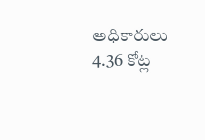అధికారులు 4.36 కోట్ల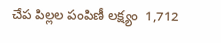చేప పిల్లల పంపిణీ లక్ష్యం  1,712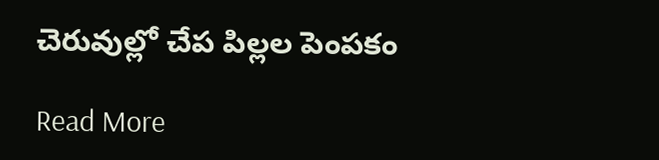చెరువుల్లో చేప పిల్లల పెంపకం

Read More